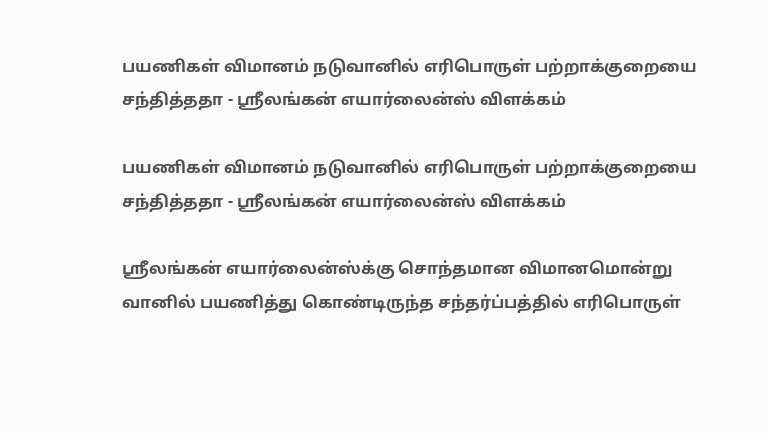பயணிகள் விமானம் நடுவானில் எரிபொருள் பற்றாக்குறையை சந்தித்ததா - ஸ்ரீலங்கன் எயார்லைன்ஸ் விளக்கம்

பயணிகள் விமானம் நடுவானில் எரிபொருள் பற்றாக்குறையை சந்தித்ததா - ஸ்ரீலங்கன் எயார்லைன்ஸ் விளக்கம்

ஸ்ரீலங்கன் எயார்லைன்ஸ்க்கு சொந்தமான விமானமொன்று வானில் பயணித்து கொண்டிருந்த சந்தர்ப்பத்தில் எரிபொருள்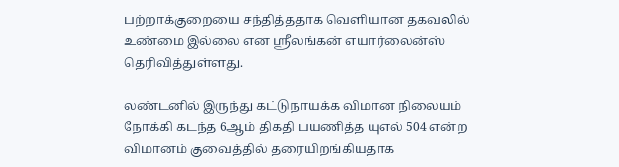பற்றாக்குறையை சந்தித்ததாக வெளியான தகவலில் உண்மை இல்லை என ஸ்ரீலங்கன் எயார்லைன்ஸ் தெரிவித்துள்ளது.

லண்டனில் இருந்து கட்டுநாயக்க விமான நிலையம் நோக்கி கடந்த 6ஆம் திகதி பயணித்த யுஎல் 504 என்ற விமானம் குவைத்தில் தரையிறங்கியதாக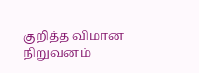குறித்த விமான நிறுவனம்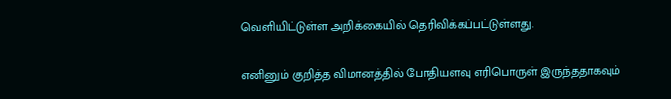வெளியிட்டுள்ள அறிக்கையில் தெரிவிக்கப்பட்டுள்ளது.

எனினும் குறித்த விமானத்தில் போதியளவு எரிபொருள் இருந்ததாகவும்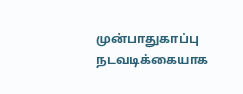முன்பாதுகாப்பு நடவடிக்கையாக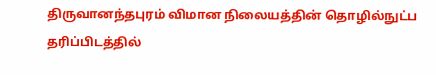திருவானந்தபுரம் விமான நிலையத்தின் தொழில்நுட்ப தரிப்பிடத்தில்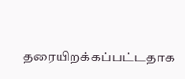தரையிறக்கப்பட்டதாக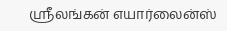ஸ்ரீலங்கன் எயார்லைன்ஸ்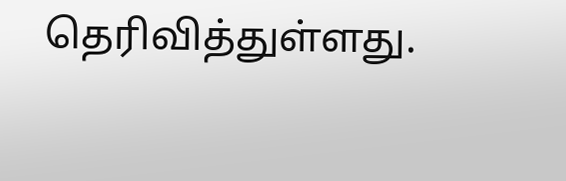தெரிவித்துள்ளது.